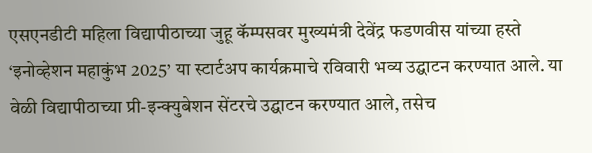एसएनडीटी महिला विद्यापीठाच्या जुहू कॅम्पसवर मुख्यमंत्री देवेंद्र फडणवीस यांच्या हस्ते ‘इनोव्हेशन महाकुंभ 2025’ या स्टार्टअप कार्यक्रमाचे रविवारी भव्य उद्घाटन करण्यात आले. या वेळी विद्यापीठाच्या प्री-इन्क्युबेशन सेंटरचे उद्घाटन करण्यात आले, तसेच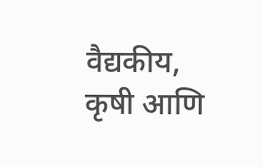वैद्यकीय, कृषी आणि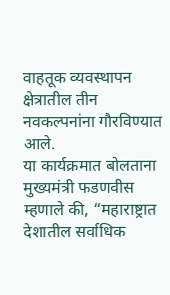वाहतूक व्यवस्थापन क्षेत्रातील तीन नवकल्पनांना गौरविण्यात आले.
या कार्यक्रमात बोलताना मुख्यमंत्री फडणवीस म्हणाले की, “महाराष्ट्रात देशातील सर्वाधिक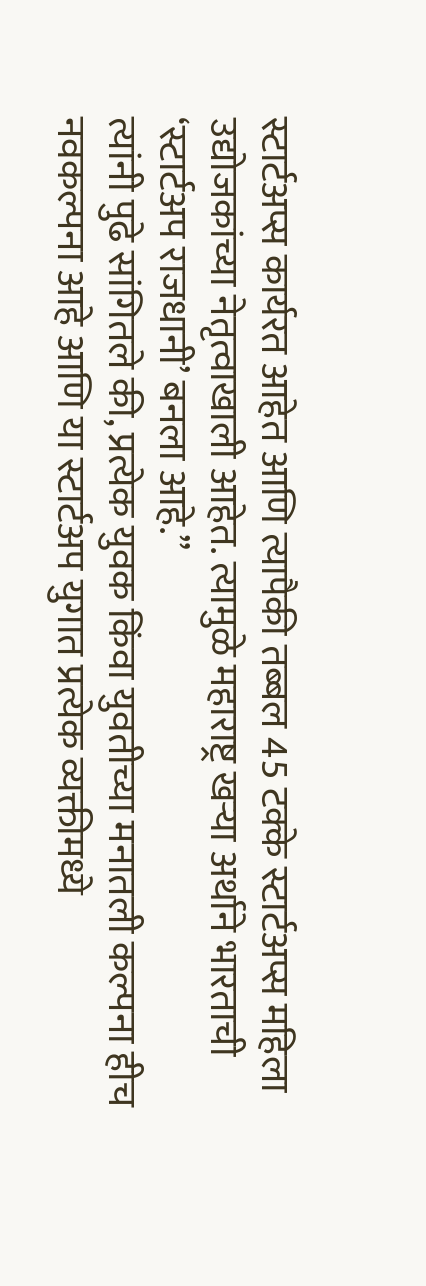स्टार्टअप्स कार्यरत आहेत आणि त्यापैकी तब्बल 45 टक्के स्टार्टअप्स महिला उद्योजकांच्या नेतृत्वाखाली आहेत. त्यामुळे महाराष्ट्र खऱ्या अर्थाने भारताची ‘स्टार्टअप राजधानी’ बनला आहे.”
त्यांनी पुढे सांगितले की, प्रत्येक युवक किंवा युवतीच्या मनातली कल्पना हीच नवकल्पना आहे आणि या स्टार्टअप युगात प्रत्येक व्यक्तीमध्ये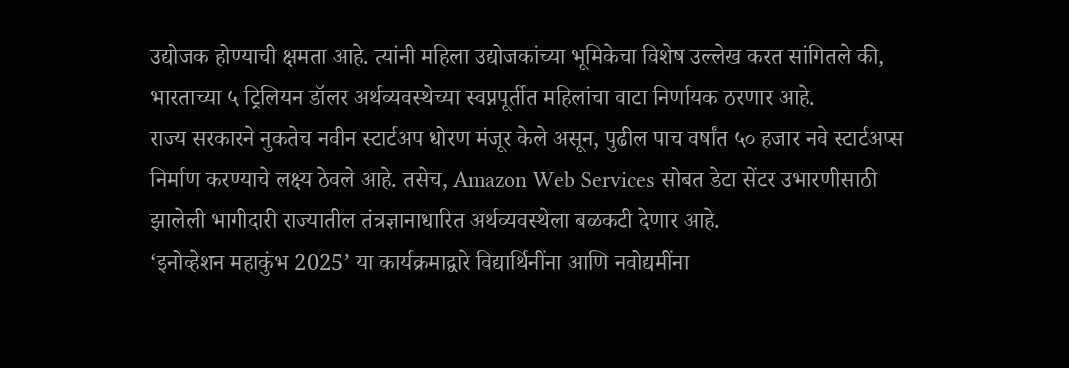उद्योजक होण्याची क्षमता आहे. त्यांनी महिला उद्योजकांच्या भूमिकेचा विशेष उल्लेख करत सांगितले की, भारताच्या ५ ट्रिलियन डॉलर अर्थव्यवस्थेच्या स्वप्नपूर्तीत महिलांचा वाटा निर्णायक ठरणार आहे.
राज्य सरकारने नुकतेच नवीन स्टार्टअप धोरण मंजूर केले असून, पुढील पाच वर्षांत ५० हजार नवे स्टार्टअप्स निर्माण करण्याचे लक्ष्य ठेवले आहे. तसेच, Amazon Web Services सोबत डेटा सेंटर उभारणीसाठी झालेली भागीदारी राज्यातील तंत्रज्ञानाधारित अर्थव्यवस्थेला बळकटी देणार आहे.
‘इनोव्हेशन महाकुंभ 2025’ या कार्यक्रमाद्वारे विद्यार्थिनींना आणि नवोद्यमींना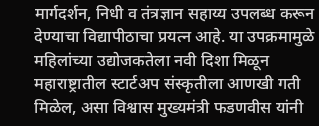मार्गदर्शन, निधी व तंत्रज्ञान सहाय्य उपलब्ध करून देण्याचा विद्यापीठाचा प्रयत्न आहे. या उपक्रमामुळे महिलांच्या उद्योजकतेला नवी दिशा मिळून महाराष्ट्रातील स्टार्टअप संस्कृतीला आणखी गती मिळेल, असा विश्वास मुख्यमंत्री फडणवीस यांनी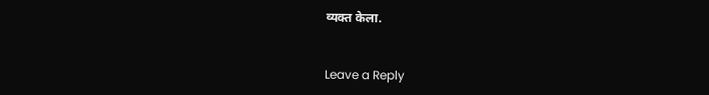व्यक्त केला.


Leave a Reply